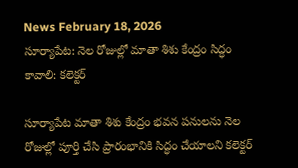News February 18, 2026
సూర్యాపేట: నెల రోజుల్లో మాతా శిశు కేంద్రం సిద్ధం కావాలి: కలెక్టర్

సూర్యాపేట మాతా శిశు కేంద్రం భవన పనులను నెల రోజుల్లో పూర్తి చేసి ప్రారంభానికి సిద్ధం చేయాలని కలెక్టర్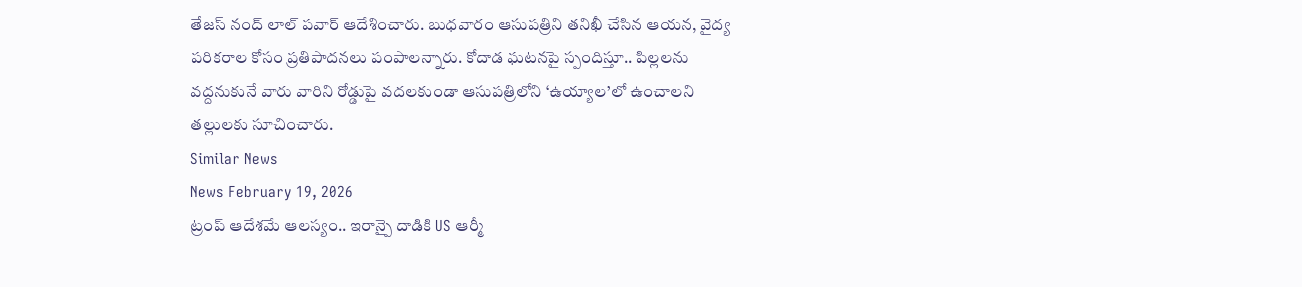తేజస్ నంద్ లాల్ పవార్ ఆదేశించారు. బుధవారం ఆసుపత్రిని తనిఖీ చేసిన ఆయన, వైద్య పరికరాల కోసం ప్రతిపాదనలు పంపాలన్నారు. కోదాడ ఘటనపై స్పందిస్తూ.. పిల్లలను వద్దనుకునే వారు వారిని రోడ్డుపై వదలకుండా ఆసుపత్రిలోని ‘ఉయ్యాల’లో ఉంచాలని తల్లులకు సూచించారు.
Similar News
News February 19, 2026
ట్రంప్ ఆదేశమే ఆలస్యం.. ఇరాన్పై దాడికి US ఆర్మీ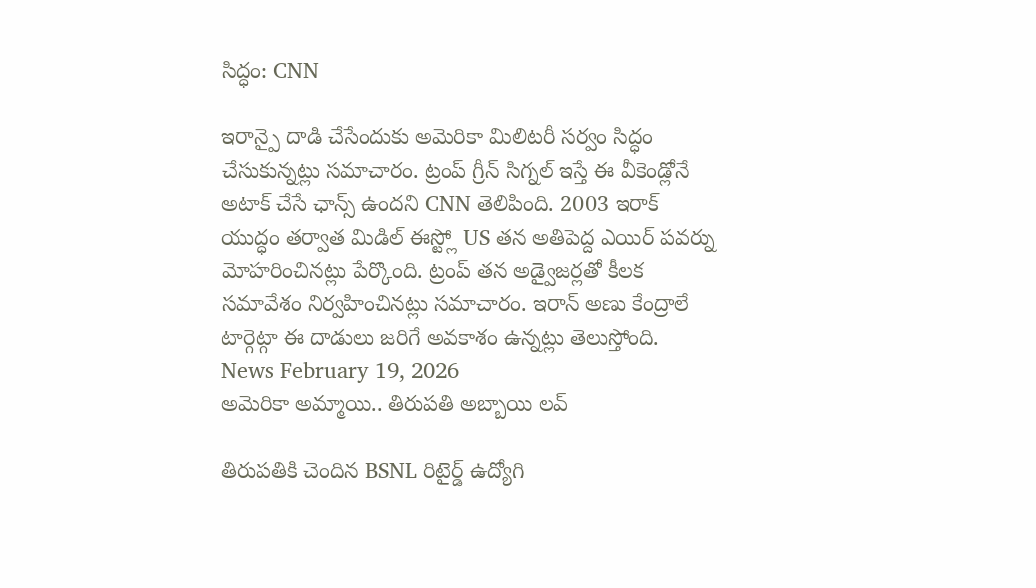సిద్ధం: CNN

ఇరాన్పై దాడి చేసేందుకు అమెరికా మిలిటరీ సర్వం సిద్ధం చేసుకున్నట్లు సమాచారం. ట్రంప్ గ్రీన్ సిగ్నల్ ఇస్తే ఈ వీకెండ్లోనే అటాక్ చేసే ఛాన్స్ ఉందని CNN తెలిపింది. 2003 ఇరాక్ యుద్ధం తర్వాత మిడిల్ ఈస్ట్లో US తన అతిపెద్ద ఎయిర్ పవర్ను మోహరించినట్లు పేర్కొంది. ట్రంప్ తన అడ్వైజర్లతో కీలక సమావేశం నిర్వహించినట్లు సమాచారం. ఇరాన్ అణు కేంద్రాలే టార్గెట్గా ఈ దాడులు జరిగే అవకాశం ఉన్నట్లు తెలుస్తోంది.
News February 19, 2026
అమెరికా అమ్మాయి.. తిరుపతి అబ్బాయి లవ్

తిరుపతికి చెందిన BSNL రిటైర్డ్ ఉద్యోగి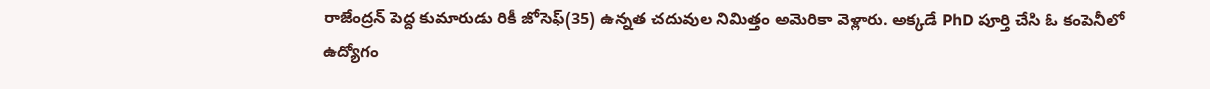రాజేంద్రన్ పెద్ద కుమారుడు రికీ జోసెఫ్(35) ఉన్నత చదువుల నిమిత్తం అమెరికా వెళ్లారు. అక్కడే PhD పూర్తి చేసి ఓ కంపెనీలో ఉద్యోగం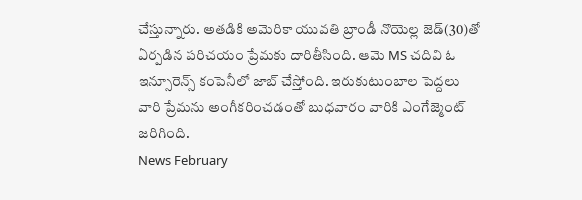చేస్తున్నారు. అతడికి అమెరికా యువతి బ్రాండీ నొయెల్ల జెడ్(30)తో ఏర్పడిన పరిచయం ప్రేమకు దారితీసింది. ఆమె MS చదివి ఓ ఇన్సూరెన్స్ కంపెనీలో జాబ్ చేస్తోంది. ఇరుకుటుంబాల పెద్దలు వారి ప్రేమను అంగీకరించడంతో బుధవారం వారికి ఎంగేజ్మెంట్ జరిగింది.
News February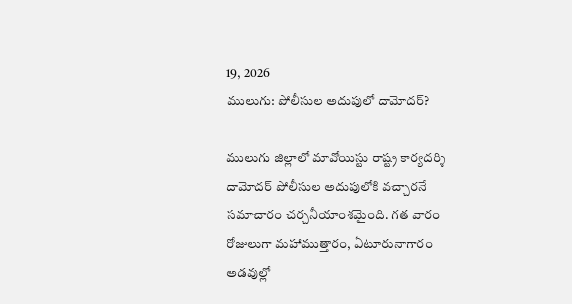19, 2026
ములుగు: పోలీసుల అదుపులో దామోదర్?

ములుగు జిల్లాలో మావోయిస్టు రాష్ట్ర కార్యదర్శి దామోదర్ పోలీసుల అదుపులోకి వచ్చారనే సమాచారం చర్చనీయాంశమైంది. గత వారం రోజులుగా మహాముత్తారం, ఏటూరునాగారం అడవుల్లో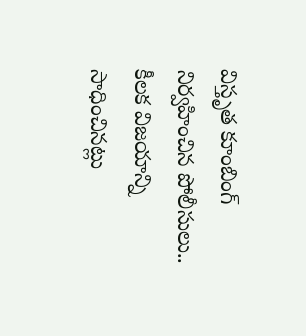విస్తృత కూంబింగ్ నిర్వహించిన పోలీసులు.. కీలక విజయాన్ని సాధించినట్లు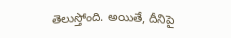తెలుస్తోంది. అయితే, దీనిపై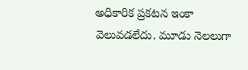అధికారిక ప్రకటన ఇంకా వెలువడలేదు. మూడు నెలలుగా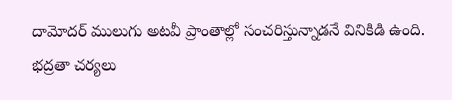దామోదర్ ములుగు అటవీ ప్రాంతాల్లో సంచరిస్తున్నాడనే వినికిడి ఉంది. భద్రతా చర్యలు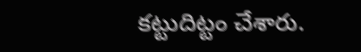కట్టుదిట్టం చేశారు.